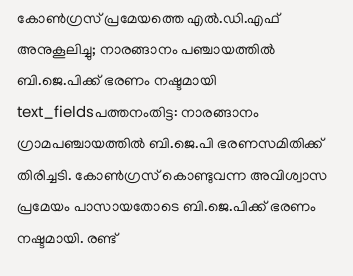കോൺഗ്രസ് പ്രമേയത്തെ എൽ.ഡി.എഫ് അനുകൂലിച്ചു; നാരങ്ങാനം പഞ്ചായത്തിൽ ബി.ജെ.പിക്ക് ഭരണം നഷ്ടമായി
text_fieldsപത്തനംതിട്ട: നാരങ്ങാനം ഗ്രാമപഞ്ചായത്തിൽ ബി.ജെ.പി ഭരണസമിതിക്ക് തിരിച്ചടി. കോൺഗ്രസ് കൊണ്ടുവന്ന അവിശ്വാസ പ്രമേയം പാസായതോടെ ബി.ജെ.പിക്ക് ഭരണം നഷ്ടമായി. രണ്ട്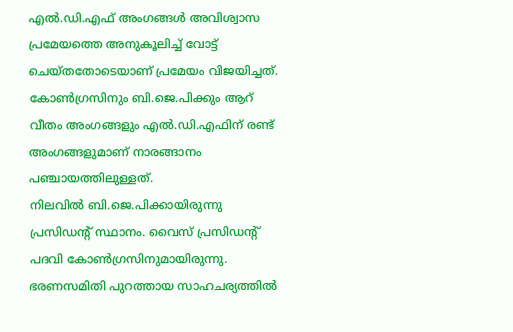എൽ.ഡി.എഫ് അംഗങ്ങൾ അവിശ്വാസ പ്രമേയത്തെ അനുകൂലിച്ച് വോട്ട് ചെയ്തതോടെയാണ് പ്രമേയം വിജയിച്ചത്. കോൺഗ്രസിനും ബി.ജെ.പിക്കും ആറ് വീതം അംഗങ്ങളും എൽ.ഡി.എഫിന് രണ്ട് അംഗങ്ങളുമാണ് നാരങ്ങാനം പഞ്ചായത്തിലുള്ളത്.
നിലവിൽ ബി.ജെ.പിക്കായിരുന്നു പ്രസിഡന്റ് സ്ഥാനം. വൈസ് പ്രസിഡന്റ് പദവി കോൺഗ്രസിനുമായിരുന്നു. ഭരണസമിതി പുറത്തായ സാഹചര്യത്തിൽ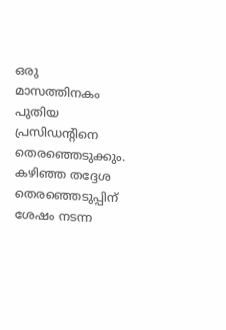ഒരു മാസത്തിനകം പുതിയ പ്രസിഡന്റിനെ തെരഞ്ഞെടുക്കും.
കഴിഞ്ഞ തദ്ദേശ തെരഞ്ഞെടുപ്പിന് ശേഷം നടന്ന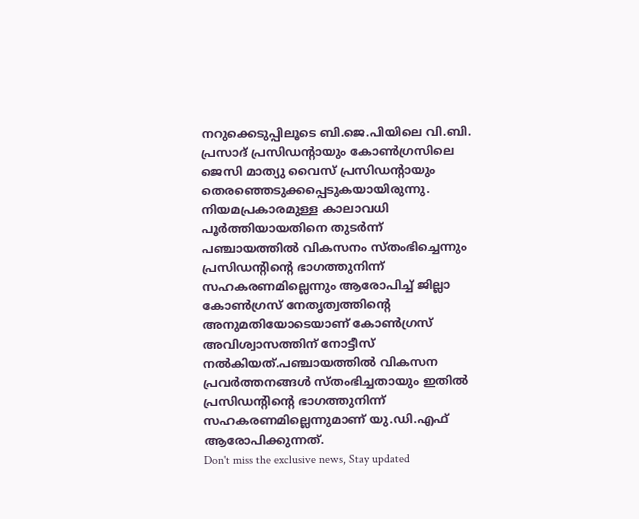നറുക്കെടുപ്പിലൂടെ ബി.ജെ.പിയിലെ വി.ബി. പ്രസാദ് പ്രസിഡന്റായും കോൺഗ്രസിലെ ജെസി മാത്യു വൈസ് പ്രസിഡന്റായും തെരഞ്ഞെടുക്കപ്പെടുകയായിരുന്നു. നിയമപ്രകാരമുള്ള കാലാവധി പൂർത്തിയായതിനെ തുടർന്ന് പഞ്ചായത്തിൽ വികസനം സ്തംഭിച്ചെന്നും പ്രസിഡന്റിന്റെ ഭാഗത്തുനിന്ന് സഹകരണമില്ലെന്നും ആരോപിച്ച് ജില്ലാ കോൺഗ്രസ് നേതൃത്വത്തിന്റെ അനുമതിയോടെയാണ് കോൺഗ്രസ് അവിശ്വാസത്തിന് നോട്ടീസ് നൽകിയത്.പഞ്ചായത്തിൽ വികസന പ്രവർത്തനങ്ങൾ സ്തംഭിച്ചതായും ഇതിൽ പ്രസിഡന്റിന്റെ ഭാഗത്തുനിന്ന് സഹകരണമില്ലെന്നുമാണ് യു.ഡി.എഫ് ആരോപിക്കുന്നത്.
Don't miss the exclusive news, Stay updated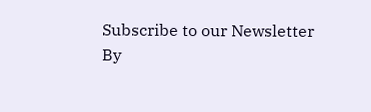Subscribe to our Newsletter
By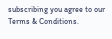subscribing you agree to our Terms & Conditions.